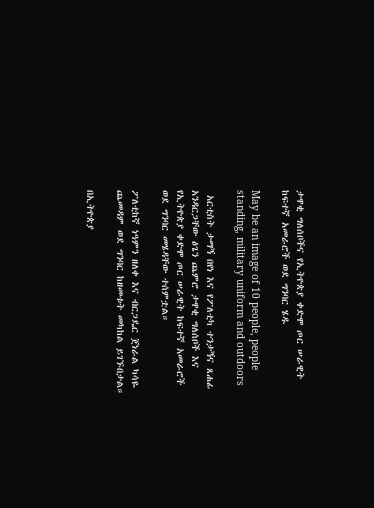ታዋቂ ግለሰቦችና የኢትዮጵያ ቀድሞ ጦር ሠራዊት ከፍተኛ አመራሮች ወደ ግንባር ሄዱ

May be an image of 10 people, people standing, military uniform and outdoors

 አርቲስት ታማኝ በየነ እና የፖለቲካ ተንታኝና ጸሐፊ አንዳርጋቸው ፅጌን ጨምሮ ታዋቂ ግለሰቦች እና የኢትዮጵያ ቀድሞ ጦር ሠራዊት ከፍተኛ አመራሮች ወደ ግንባር መሄዳቸው ተሰምቷል።

ፖለቲከኛ ነዓምን ዘለቀ እና ብርጋዴር ጀነራል ካሳዬ ጨመዳም ወደ ግንባር ከዘመቱት መካከል ይገኙበታል።

በኢትዮጵያ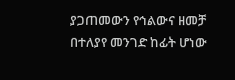ያጋጠመውን የኅልውና ዘመቻ በተለያየ መንገድ ከፊት ሆነው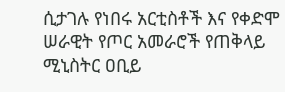ሲታገሉ የነበሩ አርቲስቶች እና የቀድሞ ሠራዊት የጦር አመራሮች የጠቅላይ ሚኒስትር ዐቢይ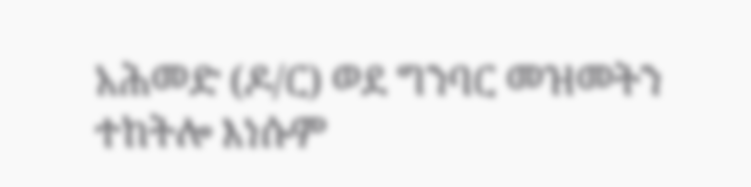አሕመድ (ዶ/ር) ወደ ግንባር መዝመትን ተከትሎ እነሱም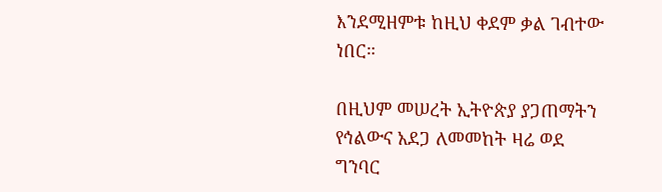እንደሚዘምቱ ከዚህ ቀደም ቃል ገብተው ነበር።

በዚህም መሠረት ኢትዮጵያ ያጋጠማትን የኅልውና አደጋ ለመመከት ዛሬ ወደ ግንባር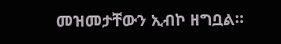መዝመታቸውን ኢብኮ ዘግቧል።